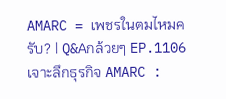AMARC = เพชรในตมไหมครับ? | Q&Aกล้วยๆ EP.1106
เจาะลึกธุรกิจ AMARC :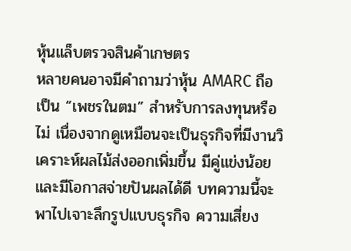หุ้นแล็บตรวจสินค้าเกษตร
หลายคนอาจมีคำถามว่าหุ้น AMARC ถือเป็น “เพชรในตม” สำหรับการลงทุนหรือไม่ เนื่องจากดูเหมือนจะเป็นธุรกิจที่มีงานวิเคราะห์ผลไม้ส่งออกเพิ่มขึ้น มีคู่แข่งน้อย และมีโอกาสจ่ายปันผลได้ดี บทความนี้จะพาไปเจาะลึกรูปแบบธุรกิจ ความเสี่ยง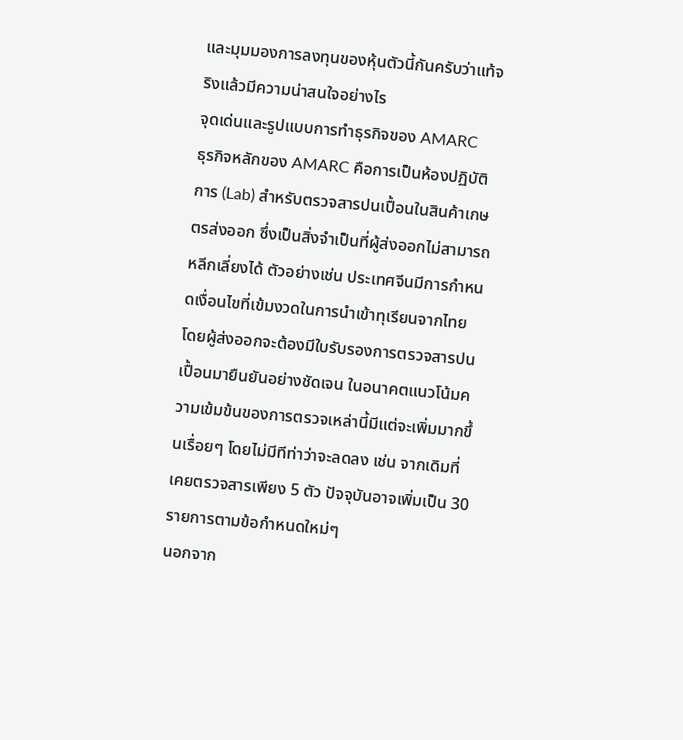และมุมมองการลงทุนของหุ้นตัวนี้กันครับว่าแท้จริงแล้วมีความน่าสนใจอย่างไร
จุดเด่นและรูปแบบการทำธุรกิจของ AMARC
ธุรกิจหลักของ AMARC คือการเป็นห้องปฏิบัติการ (Lab) สำหรับตรวจสารปนเปื้อนในสินค้าเกษตรส่งออก ซึ่งเป็นสิ่งจำเป็นที่ผู้ส่งออกไม่สามารถหลีกเลี่ยงได้ ตัวอย่างเช่น ประเทศจีนมีการกำหนดเงื่อนไขที่เข้มงวดในการนำเข้าทุเรียนจากไทย โดยผู้ส่งออกจะต้องมีใบรับรองการตรวจสารปนเปื้อนมายืนยันอย่างชัดเจน ในอนาคตแนวโน้มความเข้มข้นของการตรวจเหล่านี้มีแต่จะเพิ่มมากขึ้นเรื่อยๆ โดยไม่มีทีท่าว่าจะลดลง เช่น จากเดิมที่เคยตรวจสารเพียง 5 ตัว ปัจจุบันอาจเพิ่มเป็น 30 รายการตามข้อกำหนดใหม่ๆ
นอกจาก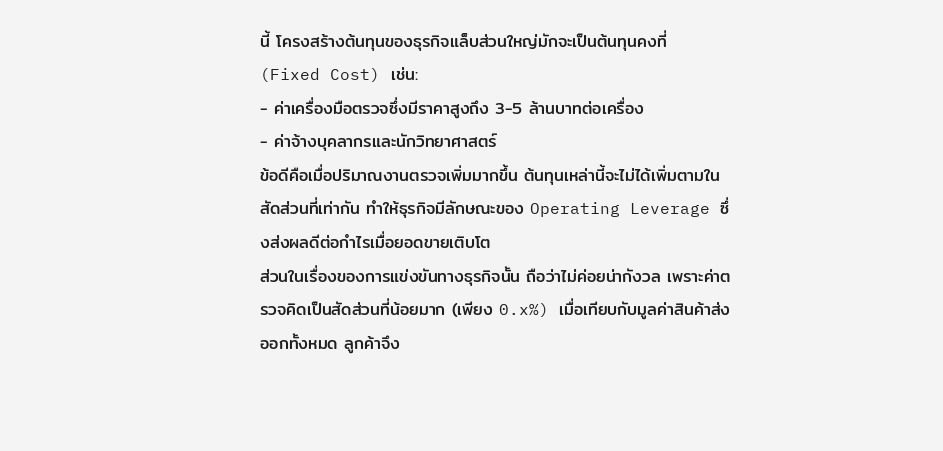นี้ โครงสร้างต้นทุนของธุรกิจแล็บส่วนใหญ่มักจะเป็นต้นทุนคงที่ (Fixed Cost) เช่น:
- ค่าเครื่องมือตรวจซึ่งมีราคาสูงถึง 3-5 ล้านบาทต่อเครื่อง
- ค่าจ้างบุคลากรและนักวิทยาศาสตร์
ข้อดีคือเมื่อปริมาณงานตรวจเพิ่มมากขึ้น ต้นทุนเหล่านี้จะไม่ได้เพิ่มตามในสัดส่วนที่เท่ากัน ทำให้ธุรกิจมีลักษณะของ Operating Leverage ซึ่งส่งผลดีต่อกำไรเมื่อยอดขายเติบโต
ส่วนในเรื่องของการแข่งขันทางธุรกิจนั้น ถือว่าไม่ค่อยน่ากังวล เพราะค่าตรวจคิดเป็นสัดส่วนที่น้อยมาก (เพียง 0.x%) เมื่อเทียบกับมูลค่าสินค้าส่งออกทั้งหมด ลูกค้าจึง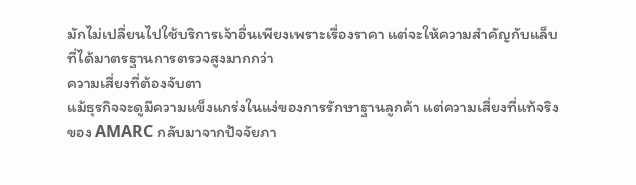มักไม่เปลี่ยนไปใช้บริการเจ้าอื่นเพียงเพราะเรื่องราคา แต่จะให้ความสำคัญกับแล็บที่ได้มาตรฐานการตรวจสูงมากกว่า
ความเสี่ยงที่ต้องจับตา
แม้ธุรกิจจะดูมีความแข็งแกร่งในแง่ของการรักษาฐานลูกค้า แต่ความเสี่ยงที่แท้จริงของ AMARC กลับมาจากปัจจัยภา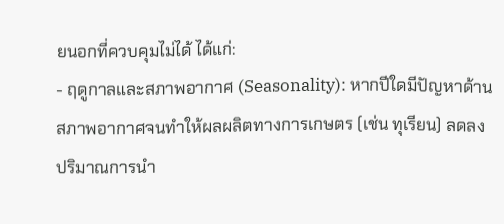ยนอกที่ควบคุมไม่ได้ ได้แก่:
- ฤดูกาลและสภาพอากาศ (Seasonality): หากปีใดมีปัญหาด้านสภาพอากาศจนทำให้ผลผลิตทางการเกษตร (เช่น ทุเรียน) ลดลง ปริมาณการนำ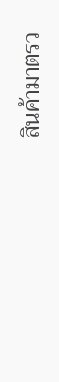สินค้ามาตรว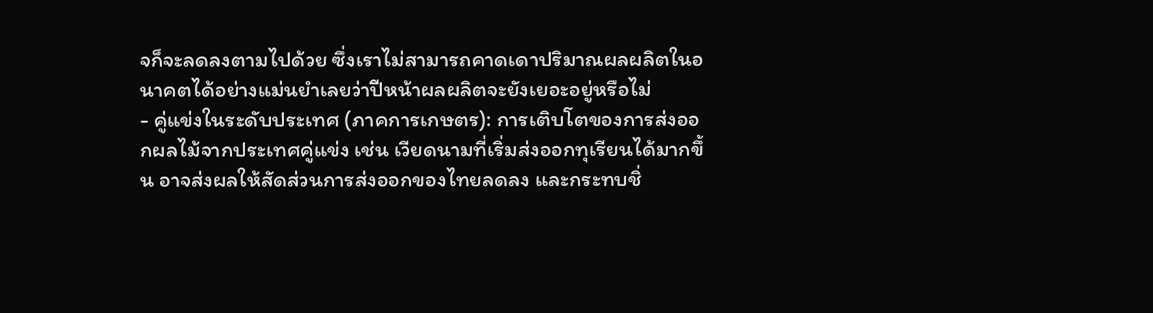จก็จะลดลงตามไปด้วย ซึ่งเราไม่สามารถคาดเดาปริมาณผลผลิตในอนาคตได้อย่างแม่นยำเลยว่าปีหน้าผลผลิตจะยังเยอะอยู่หรือไม่
- คู่แข่งในระดับประเทศ (ภาคการเกษตร): การเติบโตของการส่งออกผลไม้จากประเทศคู่แข่ง เช่น เวียดนามที่เริ่มส่งออกทุเรียนได้มากขึ้น อาจส่งผลให้สัดส่วนการส่งออกของไทยลดลง และกระทบชิ่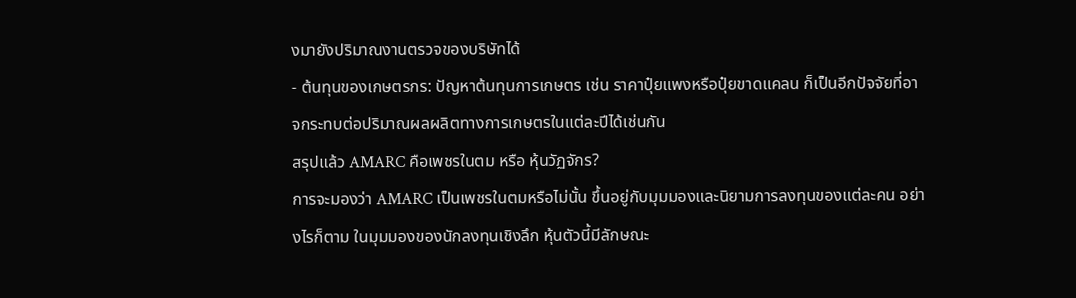งมายังปริมาณงานตรวจของบริษัทได้
- ต้นทุนของเกษตรกร: ปัญหาต้นทุนการเกษตร เช่น ราคาปุ๋ยแพงหรือปุ๋ยขาดแคลน ก็เป็นอีกปัจจัยที่อาจกระทบต่อปริมาณผลผลิตทางการเกษตรในแต่ละปีได้เช่นกัน
สรุปแล้ว AMARC คือเพชรในตม หรือ หุ้นวัฏจักร?
การจะมองว่า AMARC เป็นเพชรในตมหรือไม่นั้น ขึ้นอยู่กับมุมมองและนิยามการลงทุนของแต่ละคน อย่างไรก็ตาม ในมุมมองของนักลงทุนเชิงลึก หุ้นตัวนี้มีลักษณะ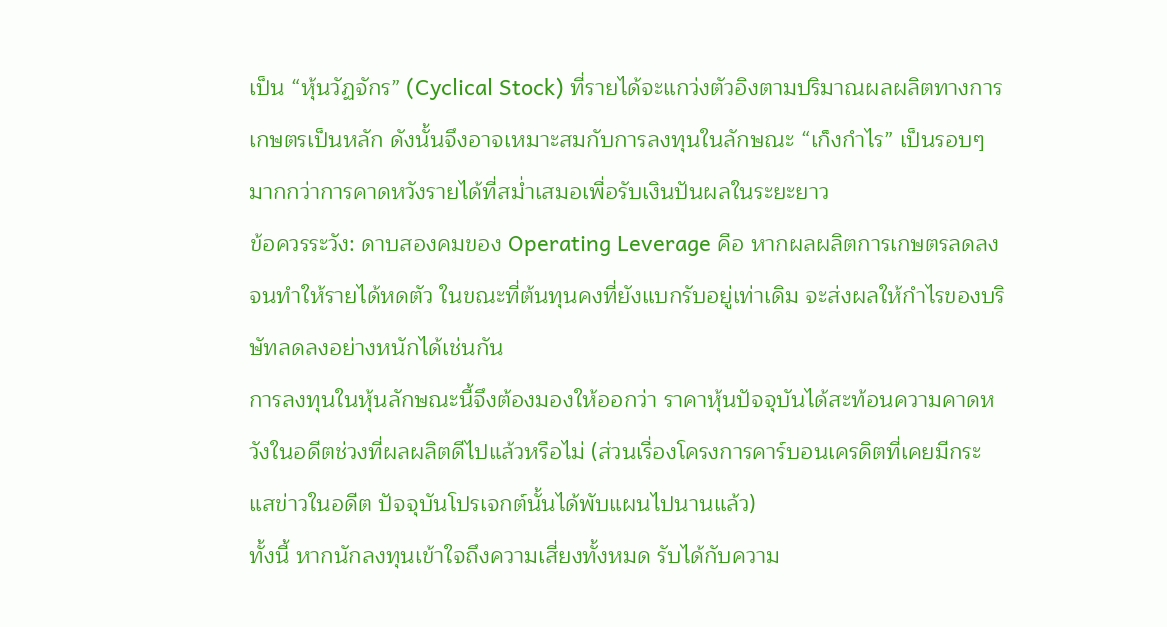เป็น “หุ้นวัฏจักร” (Cyclical Stock) ที่รายได้จะแกว่งตัวอิงตามปริมาณผลผลิตทางการเกษตรเป็นหลัก ดังนั้นจึงอาจเหมาะสมกับการลงทุนในลักษณะ “เก็งกำไร” เป็นรอบๆ มากกว่าการคาดหวังรายได้ที่สม่ำเสมอเพื่อรับเงินปันผลในระยะยาว
ข้อควรระวัง: ดาบสองคมของ Operating Leverage คือ หากผลผลิตการเกษตรลดลงจนทำให้รายได้หดตัว ในขณะที่ต้นทุนคงที่ยังแบกรับอยู่เท่าเดิม จะส่งผลให้กำไรของบริษัทลดลงอย่างหนักได้เช่นกัน
การลงทุนในหุ้นลักษณะนี้จึงต้องมองให้ออกว่า ราคาหุ้นปัจจุบันได้สะท้อนความคาดหวังในอดีตช่วงที่ผลผลิตดีไปแล้วหรือไม่ (ส่วนเรื่องโครงการคาร์บอนเครดิตที่เคยมีกระแสข่าวในอดีต ปัจจุบันโปรเจกต์นั้นได้พับแผนไปนานแล้ว)
ทั้งนี้ หากนักลงทุนเข้าใจถึงความเสี่ยงทั้งหมด รับได้กับความ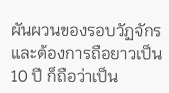ผันผวนของรอบวัฏจักร และต้องการถือยาวเป็น 10 ปี ก็ถือว่าเป็น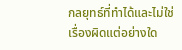กลยุทธ์ที่ทำได้และไม่ใช่เรื่องผิดแต่อย่างใด